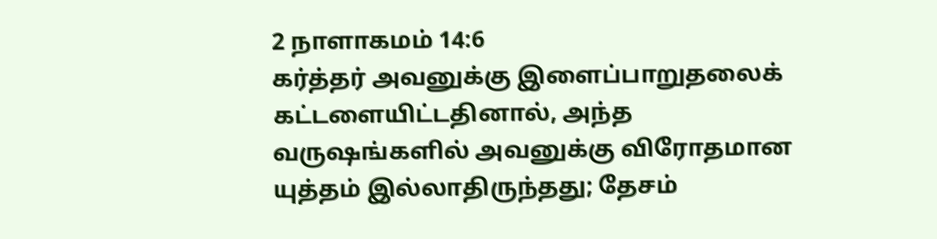2 நாளாகமம் 14:6
கர்த்தர் அவனுக்கு இளைப்பாறுதலைக் கட்டளையிட்டதினால், அந்த வருஷங்களில் அவனுக்கு விரோதமான யுத்தம் இல்லாதிருந்தது; தேசம்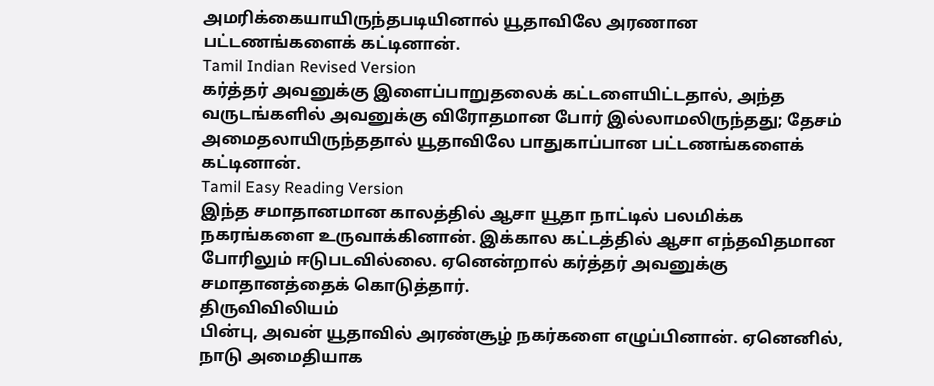அமரிக்கையாயிருந்தபடியினால் யூதாவிலே அரணான பட்டணங்களைக் கட்டினான்.
Tamil Indian Revised Version
கர்த்தர் அவனுக்கு இளைப்பாறுதலைக் கட்டளையிட்டதால், அந்த வருடங்களில் அவனுக்கு விரோதமான போர் இல்லாமலிருந்தது; தேசம் அமைதலாயிருந்ததால் யூதாவிலே பாதுகாப்பான பட்டணங்களைக் கட்டினான்.
Tamil Easy Reading Version
இந்த சமாதானமான காலத்தில் ஆசா யூதா நாட்டில் பலமிக்க நகரங்களை உருவாக்கினான். இக்கால கட்டத்தில் ஆசா எந்தவிதமான போரிலும் ஈடுபடவில்லை. ஏனென்றால் கர்த்தர் அவனுக்கு சமாதானத்தைக் கொடுத்தார்.
திருவிவிலியம்
பின்பு, அவன் யூதாவில் அரண்சூழ் நகர்களை எழுப்பினான். ஏனெனில், நாடு அமைதியாக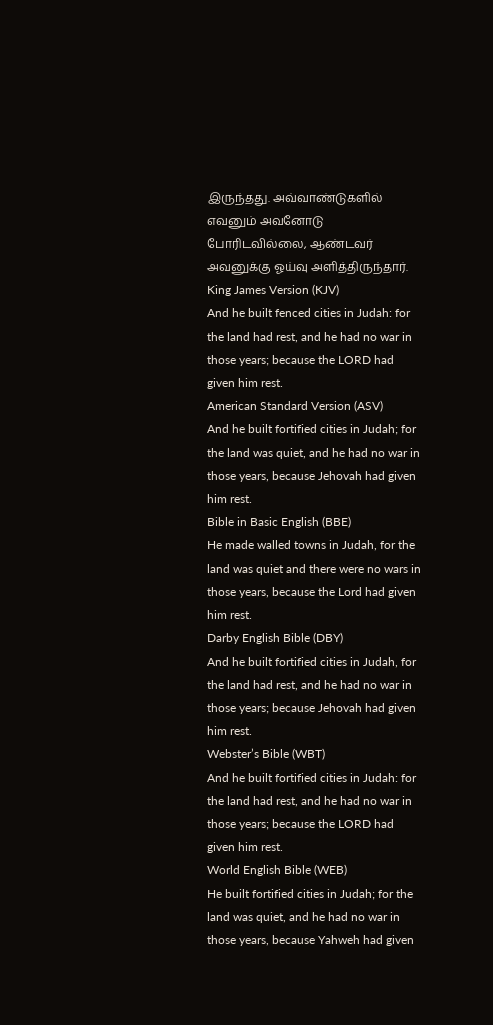இருந்தது. அவ்வாண்டுகளில் எவனும் அவனோடு போரிடவில்லை, ஆண்டவர் அவனுக்கு ஓய்வு அளித்திருந்தார்.
King James Version (KJV)
And he built fenced cities in Judah: for the land had rest, and he had no war in those years; because the LORD had given him rest.
American Standard Version (ASV)
And he built fortified cities in Judah; for the land was quiet, and he had no war in those years, because Jehovah had given him rest.
Bible in Basic English (BBE)
He made walled towns in Judah, for the land was quiet and there were no wars in those years, because the Lord had given him rest.
Darby English Bible (DBY)
And he built fortified cities in Judah, for the land had rest, and he had no war in those years; because Jehovah had given him rest.
Webster’s Bible (WBT)
And he built fortified cities in Judah: for the land had rest, and he had no war in those years; because the LORD had given him rest.
World English Bible (WEB)
He built fortified cities in Judah; for the land was quiet, and he had no war in those years, because Yahweh had given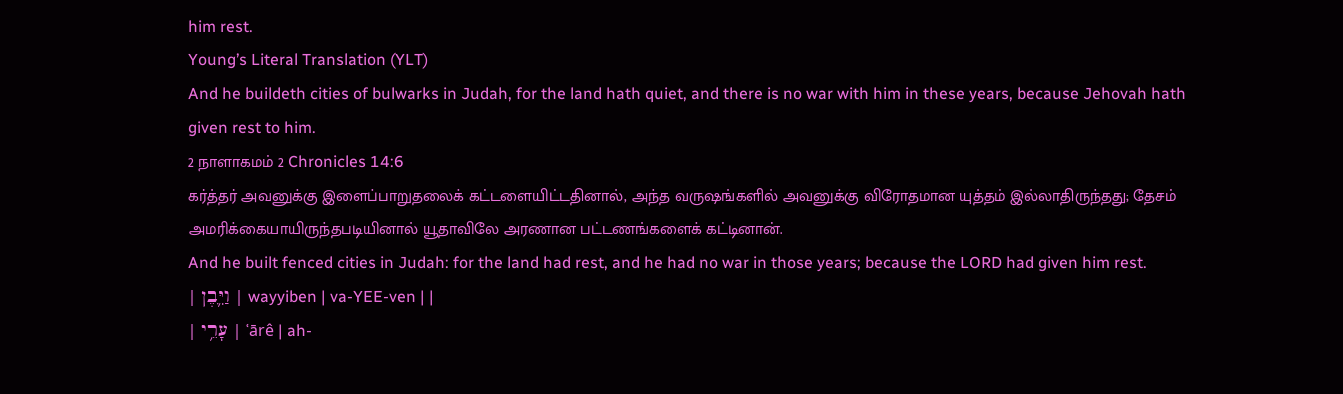him rest.
Young’s Literal Translation (YLT)
And he buildeth cities of bulwarks in Judah, for the land hath quiet, and there is no war with him in these years, because Jehovah hath given rest to him.
2 நாளாகமம் 2 Chronicles 14:6
கர்த்தர் அவனுக்கு இளைப்பாறுதலைக் கட்டளையிட்டதினால், அந்த வருஷங்களில் அவனுக்கு விரோதமான யுத்தம் இல்லாதிருந்தது; தேசம் அமரிக்கையாயிருந்தபடியினால் யூதாவிலே அரணான பட்டணங்களைக் கட்டினான்.
And he built fenced cities in Judah: for the land had rest, and he had no war in those years; because the LORD had given him rest.
| וַיִּ֛בֶן | wayyiben | va-YEE-ven | |
| עָרֵ֥י | ʿārê | ah-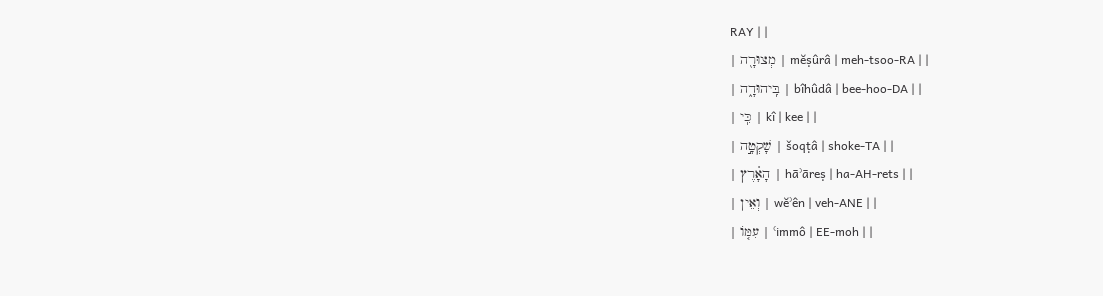RAY | |
| מְצוּרָ֖ה | mĕṣûrâ | meh-tsoo-RA | |
| בִּֽיהוּדָ֑ה | bîhûdâ | bee-hoo-DA | |
| כִּֽי | kî | kee | |
| שָׁקְטָ֣ה | šoqṭâ | shoke-TA | |
| הָאָ֗רֶץ | hāʾāreṣ | ha-AH-rets | |
| וְאֵין | wĕʾên | veh-ANE | |
| עִמּ֤וֹ | ʿimmô | EE-moh | |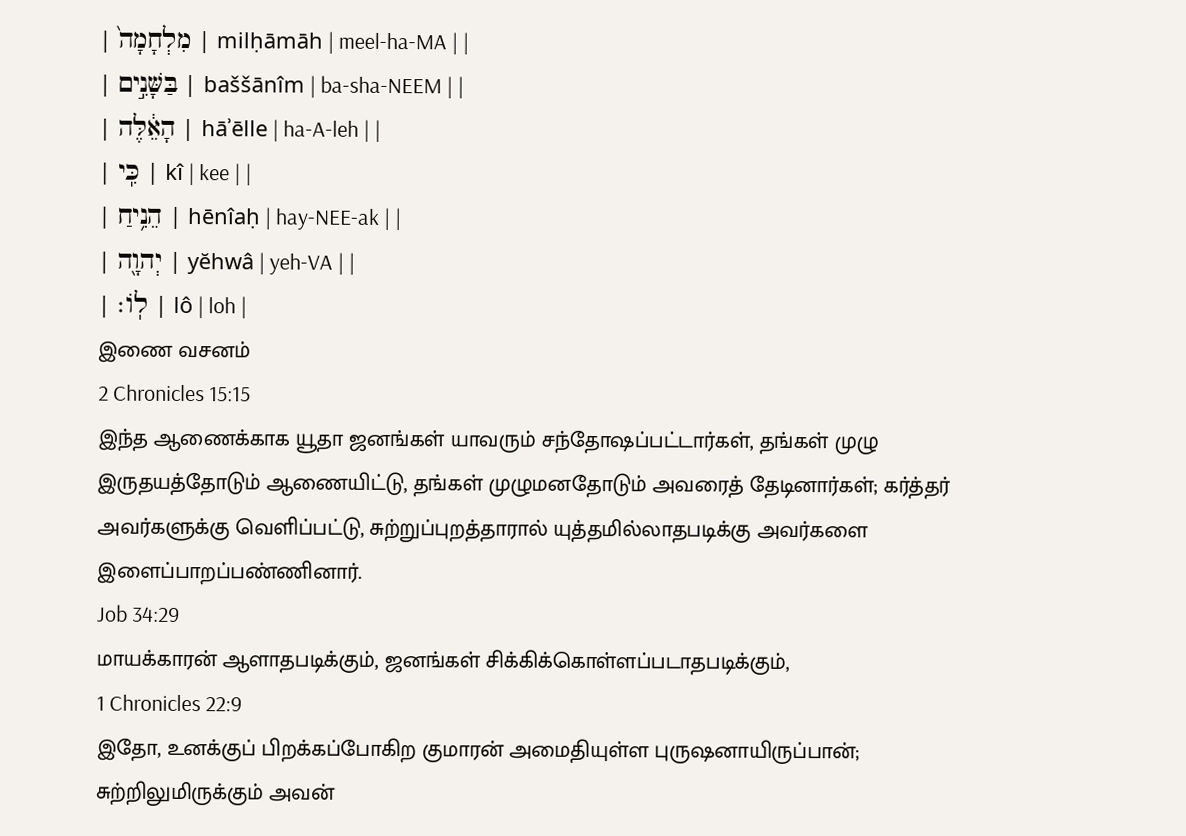| מִלְחָמָה֙ | milḥāmāh | meel-ha-MA | |
| בַּשָּׁנִ֣ים | baššānîm | ba-sha-NEEM | |
| הָאֵ֔לֶּה | hāʾēlle | ha-A-leh | |
| כִּֽי | kî | kee | |
| הֵנִ֥יחַ | hēnîaḥ | hay-NEE-ak | |
| יְהוָ֖ה | yĕhwâ | yeh-VA | |
| לֽוֹ׃ | lô | loh |
இணை வசனம்
2 Chronicles 15:15
இந்த ஆணைக்காக யூதா ஜனங்கள் யாவரும் சந்தோஷப்பட்டார்கள், தங்கள் முழு இருதயத்தோடும் ஆணையிட்டு, தங்கள் முழுமனதோடும் அவரைத் தேடினார்கள்; கர்த்தர் அவர்களுக்கு வெளிப்பட்டு, சுற்றுப்புறத்தாரால் யுத்தமில்லாதபடிக்கு அவர்களை இளைப்பாறப்பண்ணினார்.
Job 34:29
மாயக்காரன் ஆளாதபடிக்கும், ஜனங்கள் சிக்கிக்கொள்ளப்படாதபடிக்கும்,
1 Chronicles 22:9
இதோ, உனக்குப் பிறக்கப்போகிற குமாரன் அமைதியுள்ள புருஷனாயிருப்பான்; சுற்றிலுமிருக்கும் அவன்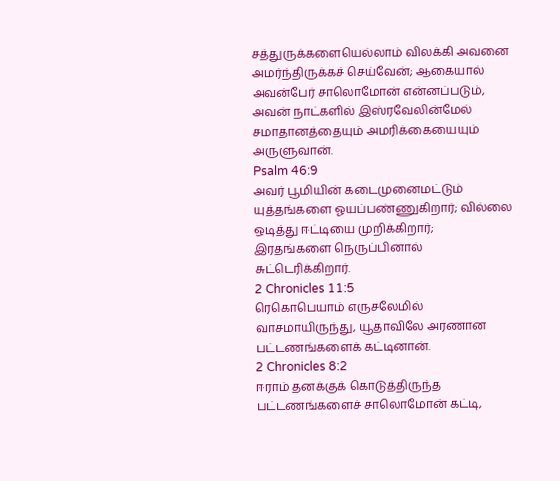சத்துருக்களையெல்லாம் விலக்கி அவனை அமர்ந்திருக்கச் செய்வேன்; ஆகையால் அவன்பேர் சாலொமோன் என்னப்படும், அவன் நாட்களில் இஸ்ரவேலின்மேல் சமாதானத்தையும் அமரிக்கையையும் அருளுவான்.
Psalm 46:9
அவர் பூமியின் கடைமுனைமட்டும் யுத்தங்களை ஓயப்பண்ணுகிறார்; வில்லை ஒடித்து ஈட்டியை முறிக்கிறார்; இரதங்களை நெருப்பினால் சுட்டெரிக்கிறார்.
2 Chronicles 11:5
ரெகொபெயாம் எருசலேமில் வாசமாயிருந்து, யூதாவிலே அரணான பட்டணங்களைக் கட்டினான்.
2 Chronicles 8:2
ஈராம் தனக்குக் கொடுத்திருந்த பட்டணங்களைச் சாலொமோன் கட்டி,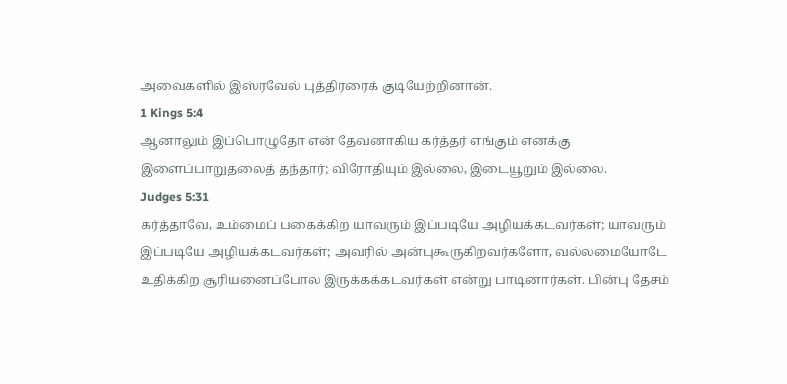அவைகளில் இஸ்ரவேல் புத்திரரைக் குடியேற்றினான்.
1 Kings 5:4
ஆனாலும் இப்பொழுதோ என் தேவனாகிய கர்த்தர் எங்கும் எனக்கு இளைப்பாறுதலைத் தந்தார்; விரோதியும் இல்லை, இடையூறும் இல்லை.
Judges 5:31
கர்த்தாவே, உம்மைப் பகைக்கிற யாவரும் இப்படியே அழியக்கடவர்கள்; யாவரும் இப்படியே அழியக்கடவர்கள்; அவரில் அன்புகூருகிறவர்களோ, வல்லமையோடே உதிக்கிற சூரியனைப்போல இருக்கக்கடவர்கள் என்று பாடினார்கள். பின்பு தேசம்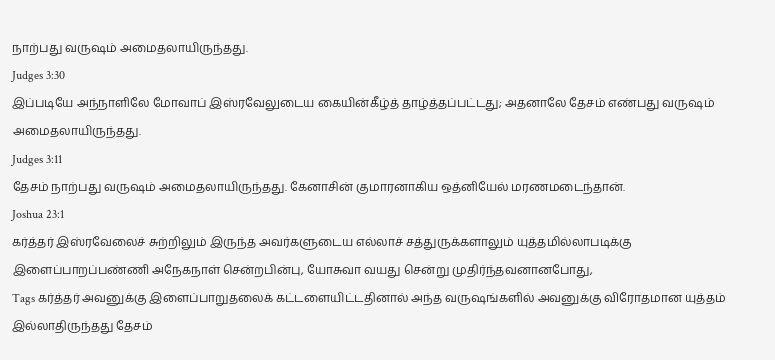நாற்பது வருஷம் அமைதலாயிருந்தது.
Judges 3:30
இப்படியே அந்நாளிலே மோவாப் இஸ்ரவேலுடைய கையின்கீழ்த் தாழ்த்தப்பட்டது; அதனாலே தேசம் எண்பது வருஷம் அமைதலாயிருந்தது.
Judges 3:11
தேசம் நாற்பது வருஷம் அமைதலாயிருந்தது. கேனாசின் குமாரனாகிய ஒத்னியேல் மரணமடைந்தான்.
Joshua 23:1
கர்த்தர் இஸ்ரவேலைச் சுற்றிலும் இருந்த அவர்களுடைய எல்லாச் சத்துருக்களாலும் யுத்தமில்லாபடிக்கு இளைப்பாறப்பண்ணி அநேகநாள் சென்றபின்பு, யோசுவா வயது சென்று முதிர்ந்தவனானபோது,
Tags கர்த்தர் அவனுக்கு இளைப்பாறுதலைக் கட்டளையிட்டதினால் அந்த வருஷங்களில் அவனுக்கு விரோதமான யுத்தம் இல்லாதிருந்தது தேசம்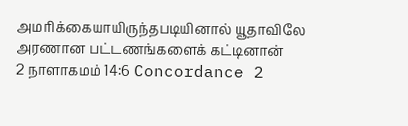அமரிக்கையாயிருந்தபடியினால் யூதாவிலே அரணான பட்டணங்களைக் கட்டினான்
2 நாளாகமம் 14:6 Concordance 2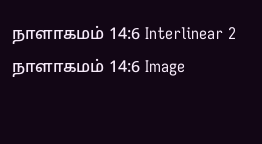நாளாகமம் 14:6 Interlinear 2 நாளாகமம் 14:6 Image